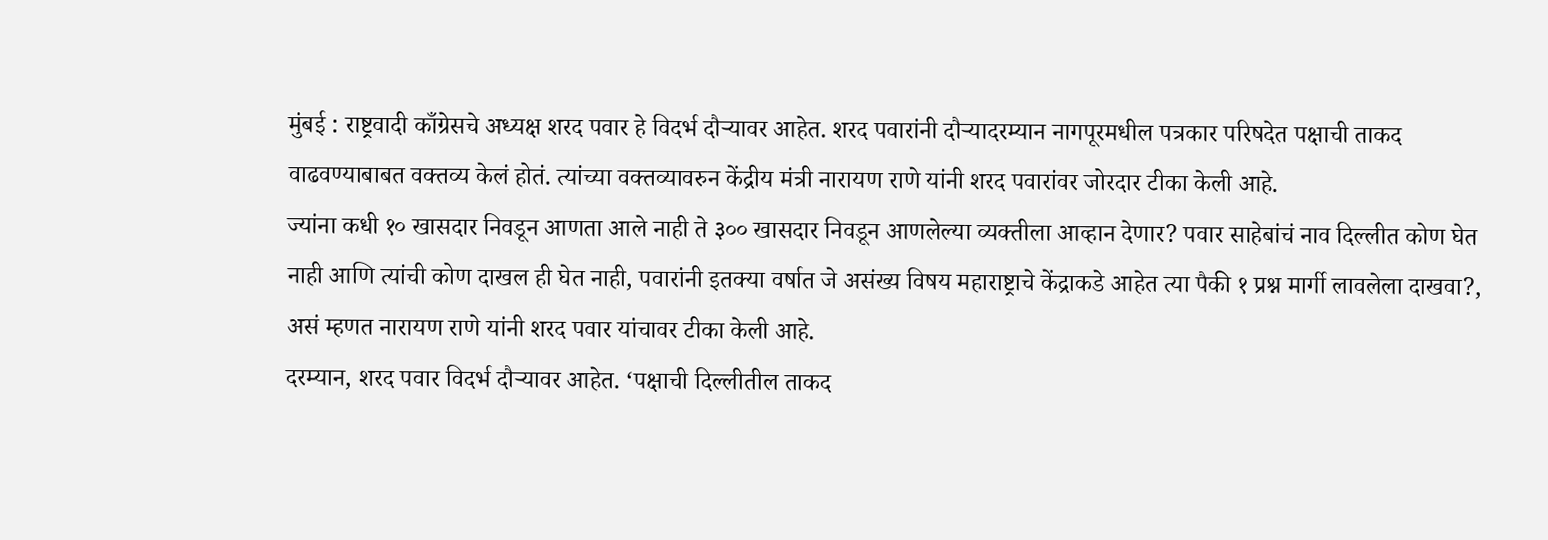मुंबई : राष्ट्रवादी काँग्रेसचे अध्यक्ष शरद पवार हे विदर्भ दौऱ्यावर आहेत. शरद पवारांनी दौऱ्यादरम्यान नागपूरमधील पत्रकार परिषदेत पक्षाची ताकद वाढवण्याबाबत वक्तव्य केलं होतं. त्यांच्या वक्तव्यावरुन केंद्रीय मंत्री नारायण राणे यांनी शरद पवारांवर जोरदार टीका केली आहे.
ज्यांना कधी १० खासदार निवडून आणता आले नाही ते ३०० खासदार निवडून आणलेल्या व्यक्तीला आव्हान देणार? पवार साहेबांचं नाव दिल्लीत कोण घेत नाही आणि त्यांची कोण दाखल ही घेत नाही, पवारांनी इतक्या वर्षात जे असंख्य विषय महाराष्ट्राचे केंद्राकडे आहेत त्या पैकी १ प्रश्न मार्गी लावलेला दाखवा?, असं म्हणत नारायण राणे यांनी शरद पवार यांचावर टीका केली आहे.
दरम्यान, शरद पवार विदर्भ दौऱ्यावर आहेत. ‘पक्षाची दिल्लीतील ताकद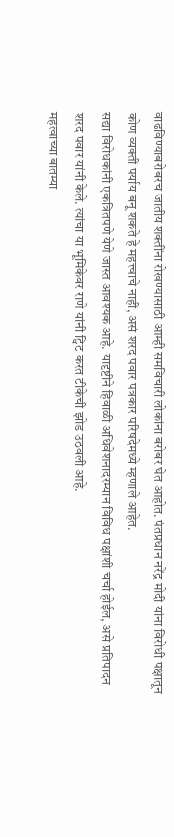वाढविण्याबरोबरच जातीय शक्तींना रोखण्यासाठी आम्ही समविचारी लोकांना बरोबर घेत आहोत. पंतप्रधान नरेंद्र मोदी यांना विरोधी पक्षातून कोण व्यक्ती पर्याय बनू शकते हे महत्त्वाचे नाही, असं शरद पवार पत्रकार परिषदेमध्ये म्हणाले आहेत.
सद्या विरोधकांनी एकत्रितपणे येणे जास्त आवश्यक आहे. यादृष्टीने हिवाळी अधिवेशनादरम्यान विविध पक्षांशी चर्चा होईल, असे प्रतिपादन शरद पवार यांनी केले. त्यांचा या भूमिकेवर राणे यांनी ट्विट करत टीकेची झोड उठवली आहे.
महत्वाच्या बातम्या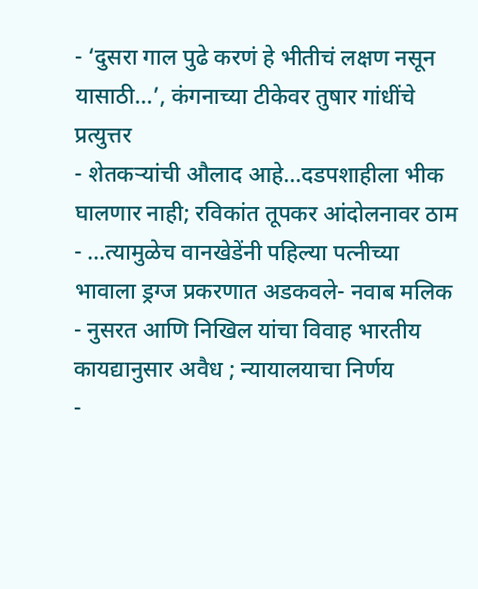- ‘दुसरा गाल पुढे करणं हे भीतीचं लक्षण नसून यासाठी…’, कंगनाच्या टीकेवर तुषार गांधींचे प्रत्युत्तर
- शेतकऱ्यांची औलाद आहे…दडपशाहीला भीक घालणार नाही; रविकांत तूपकर आंदोलनावर ठाम
- …त्यामुळेच वानखेडेंनी पहिल्या पत्नीच्या भावाला ड्रग्ज प्रकरणात अडकवले- नवाब मलिक
- नुसरत आणि निखिल यांचा विवाह भारतीय कायद्यानुसार अवैध ; न्यायालयाचा निर्णय
-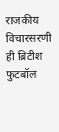राजकीय विचारसरणी ही ब्रिटीश फुटबॉल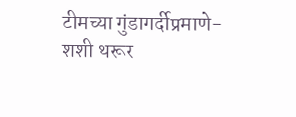टीमच्या गुंडागर्दीप्रमाणे- शशी थरूर